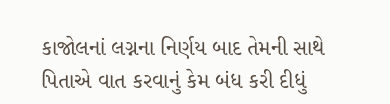કાજોલનાં લગ્નના નિર્ણય બાદ તેમની સાથે પિતાએ વાત કરવાનું કેમ બંધ કરી દીધું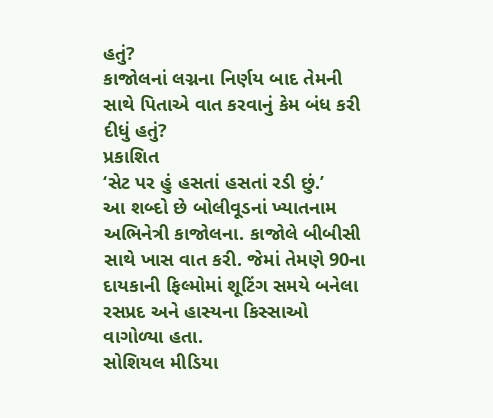હતું?
કાજોલનાં લગ્નના નિર્ણય બાદ તેમની સાથે પિતાએ વાત કરવાનું કેમ બંધ કરી દીધું હતું?
પ્રકાશિત
‘સેટ પર હું હસતાં હસતાં રડી છું.’
આ શબ્દો છે બોલીવૂડનાં ખ્યાતનામ અભિનેત્રી કાજોલના. કાજોલે બીબીસી સાથે ખાસ વાત કરી. જેમાં તેમણે 90ના દાયકાની ફિલ્મોમાં શૂટિંગ સમયે બનેલા રસપ્રદ અને હાસ્યના કિસ્સાઓ વાગોળ્યા હતા.
સોશિયલ મીડિયા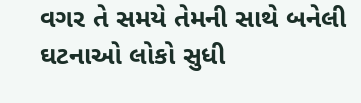વગર તે સમયે તેમની સાથે બનેલી ઘટનાઓ લોકો સુધી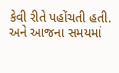કેવી રીતે પહોંચતી હતી.
અને આજના સમયમાં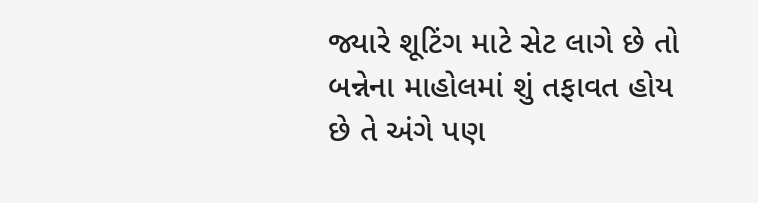જ્યારે શૂટિંગ માટે સેટ લાગે છે તો બન્નેના માહોલમાં શું તફાવત હોય છે તે અંગે પણ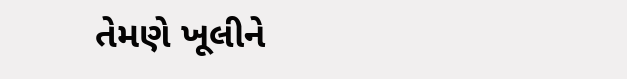તેમણે ખૂલીને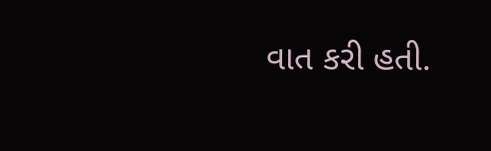વાત કરી હતી.